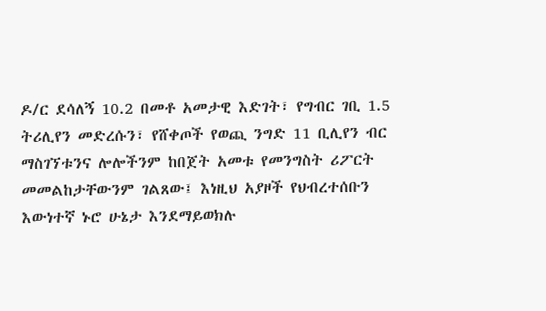ዶ/ር ደሳለኝ 10.2 በመቶ አመታዊ እድገት፣ የግብር ገቢ 1.5 ትሪሊየን መድረሱን፣ የሸቀጦች የወጪ ንግድ 11 ቢሊየን ብር ማስገኘቱንና ሎሎችንም ከበጀት አመቱ የመንግስት ሪፖርት መመልከታቸውንም ገልጸው፤ እነዚህ አያዞች የህብረተሰቡን እውነተኛ ኑሮ ሁኔታ እንደማይወክሉ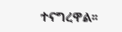ተናግረዋል፡፡